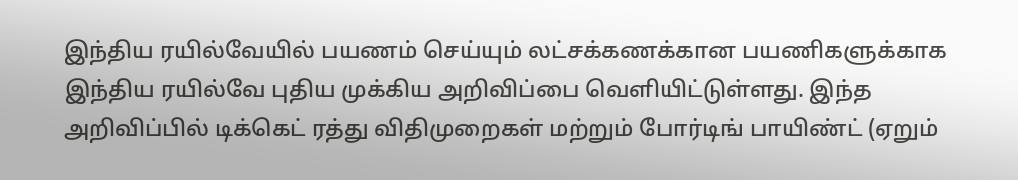இந்திய ரயில்வேயில் பயணம் செய்யும் லட்சக்கணக்கான பயணிகளுக்காக இந்திய ரயில்வே புதிய முக்கிய அறிவிப்பை வெளியிட்டுள்ளது. இந்த அறிவிப்பில் டிக்கெட் ரத்து விதிமுறைகள் மற்றும் போர்டிங் பாயிண்ட் (ஏறும்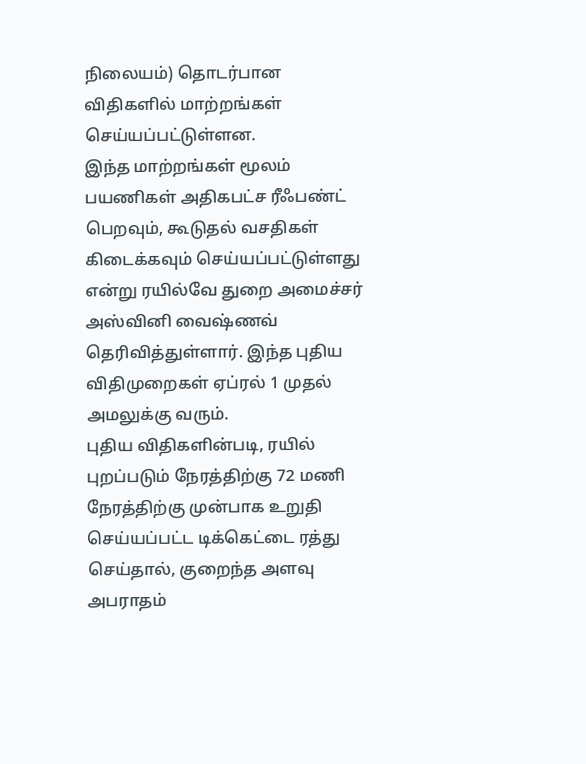நிலையம்) தொடர்பான விதிகளில் மாற்றங்கள் செய்யப்பட்டுள்ளன.
இந்த மாற்றங்கள் மூலம் பயணிகள் அதிகபட்ச ரீஃபண்ட் பெறவும், கூடுதல் வசதிகள் கிடைக்கவும் செய்யப்பட்டுள்ளது என்று ரயில்வே துறை அமைச்சர் அஸ்வினி வைஷ்ணவ் தெரிவித்துள்ளார். இந்த புதிய விதிமுறைகள் ஏப்ரல் 1 முதல் அமலுக்கு வரும்.
புதிய விதிகளின்படி, ரயில் புறப்படும் நேரத்திற்கு 72 மணி நேரத்திற்கு முன்பாக உறுதி செய்யப்பட்ட டிக்கெட்டை ரத்து செய்தால், குறைந்த அளவு அபராதம்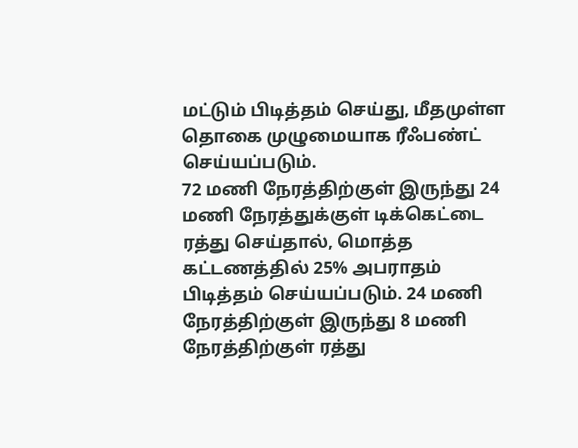மட்டும் பிடித்தம் செய்து, மீதமுள்ள தொகை முழுமையாக ரீஃபண்ட் செய்யப்படும்.
72 மணி நேரத்திற்குள் இருந்து 24 மணி நேரத்துக்குள் டிக்கெட்டை ரத்து செய்தால், மொத்த கட்டணத்தில் 25% அபராதம் பிடித்தம் செய்யப்படும். 24 மணி நேரத்திற்குள் இருந்து 8 மணி நேரத்திற்குள் ரத்து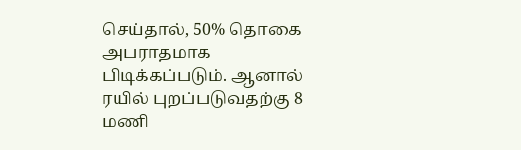செய்தால், 50% தொகை அபராதமாக பிடிக்கப்படும். ஆனால் ரயில் புறப்படுவதற்கு 8 மணி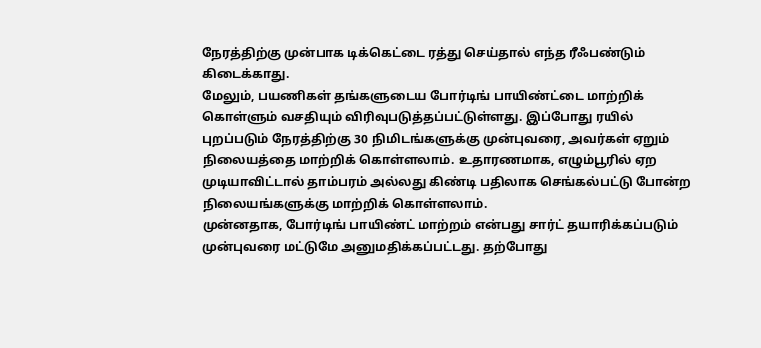நேரத்திற்கு முன்பாக டிக்கெட்டை ரத்து செய்தால் எந்த ரீஃபண்டும் கிடைக்காது.
மேலும், பயணிகள் தங்களுடைய போர்டிங் பாயிண்ட்டை மாற்றிக் கொள்ளும் வசதியும் விரிவுபடுத்தப்பட்டுள்ளது. இப்போது ரயில் புறப்படும் நேரத்திற்கு 30 நிமிடங்களுக்கு முன்புவரை, அவர்கள் ஏறும் நிலையத்தை மாற்றிக் கொள்ளலாம். உதாரணமாக, எழும்பூரில் ஏற முடியாவிட்டால் தாம்பரம் அல்லது கிண்டி பதிலாக செங்கல்பட்டு போன்ற நிலையங்களுக்கு மாற்றிக் கொள்ளலாம்.
முன்னதாக, போர்டிங் பாயிண்ட் மாற்றம் என்பது சார்ட் தயாரிக்கப்படும் முன்புவரை மட்டுமே அனுமதிக்கப்பட்டது. தற்போது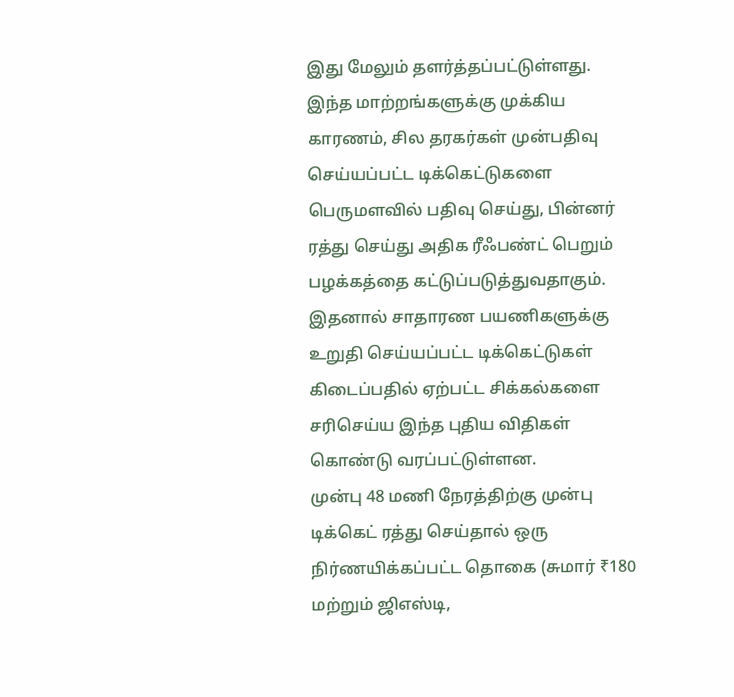இது மேலும் தளர்த்தப்பட்டுள்ளது.
இந்த மாற்றங்களுக்கு முக்கிய காரணம், சில தரகர்கள் முன்பதிவு செய்யப்பட்ட டிக்கெட்டுகளை பெருமளவில் பதிவு செய்து, பின்னர் ரத்து செய்து அதிக ரீஃபண்ட் பெறும் பழக்கத்தை கட்டுப்படுத்துவதாகும். இதனால் சாதாரண பயணிகளுக்கு உறுதி செய்யப்பட்ட டிக்கெட்டுகள் கிடைப்பதில் ஏற்பட்ட சிக்கல்களை சரிசெய்ய இந்த புதிய விதிகள் கொண்டு வரப்பட்டுள்ளன.
முன்பு 48 மணி நேரத்திற்கு முன்பு டிக்கெட் ரத்து செய்தால் ஒரு நிர்ணயிக்கப்பட்ட தொகை (சுமார் ₹180 மற்றும் ஜிஎஸ்டி,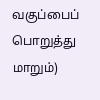வகுப்பைப் பொறுத்து மாறும்)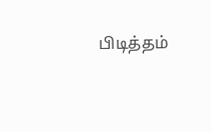பிடித்தம்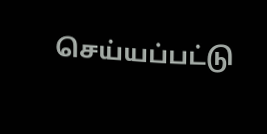செய்யப்பட்டு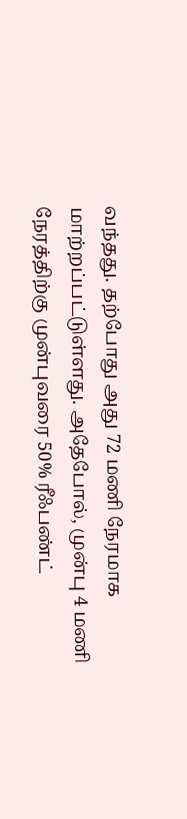வந்தது. தற்போது அது 72 மணி நேரமாக மாற்றப்பட்டுள்ளது. அதேபோல், முன்பு 4 மணி நேரத்திற்கு முன்புவரை 50% ரீஃபண்ட்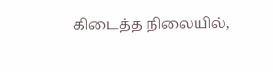கிடைத்த நிலையில்,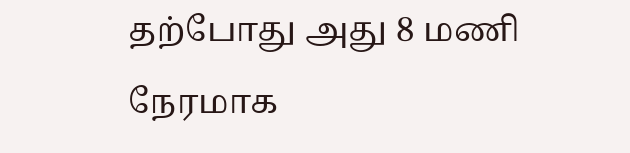தற்போது அது 8 மணி நேரமாக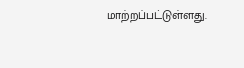மாற்றப்பட்டுள்ளது.